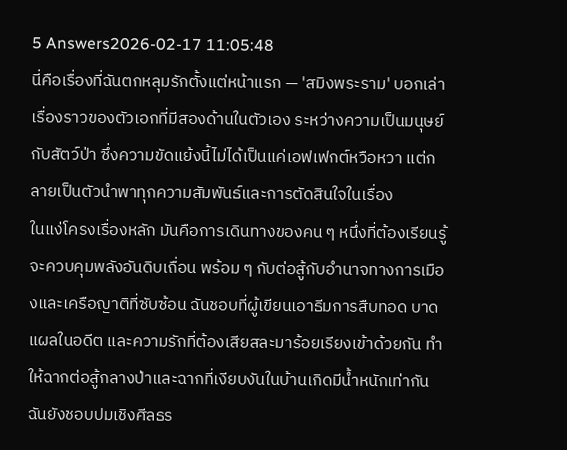5 Answers2026-02-17 11:05:48
นี่คือเรื่องที่ฉันตกหลุมรักตั้งแต่หน้าแรก — 'สมิงพระราม' บอกเล่าเรื่องราวของตัวเอกที่มีสองด้านในตัวเอง ระหว่างความเป็นมนุษย์กับสัตว์ป่า ซึ่งความขัดแย้งนี้ไม่ได้เป็นแค่เอฟเฟกต์หวือหวา แต่กลายเป็นตัวนำพาทุกความสัมพันธ์และการตัดสินใจในเรื่อง
ในแง่โครงเรื่องหลัก มันคือการเดินทางของคน ๆ หนึ่งที่ต้องเรียนรู้จะควบคุมพลังอันดิบเถื่อน พร้อม ๆ กับต่อสู้กับอำนาจทางการเมืองและเครือญาติที่ซับซ้อน ฉันชอบที่ผู้เขียนเอาธีมการสืบทอด บาดแผลในอดีต และความรักที่ต้องเสียสละมาร้อยเรียงเข้าด้วยกัน ทำให้ฉากต่อสู้กลางป่าและฉากที่เงียบงันในบ้านเกิดมีน้ำหนักเท่ากัน
ฉันยังชอบปมเชิงศีลธร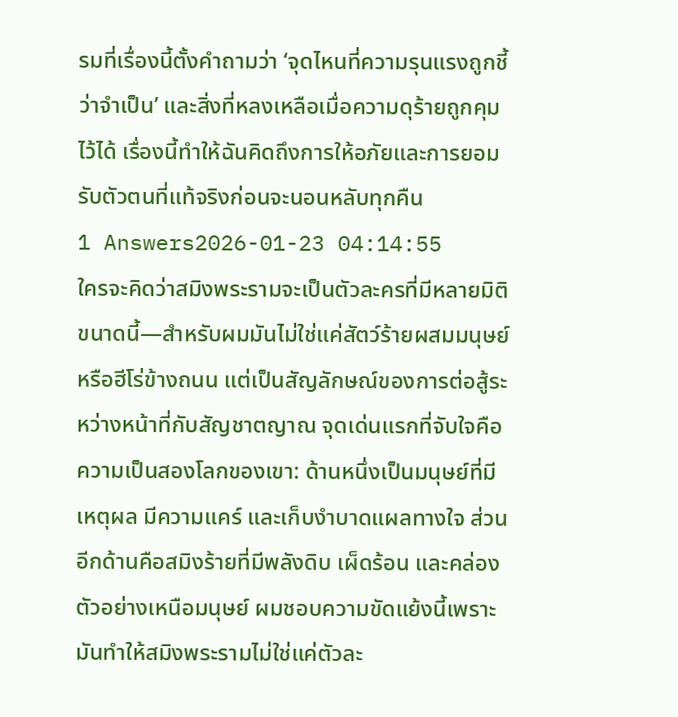รมที่เรื่องนี้ตั้งคำถามว่า ‘จุดไหนที่ความรุนแรงถูกชี้ว่าจำเป็น’ และสิ่งที่หลงเหลือเมื่อความดุร้ายถูกคุมไว้ได้ เรื่องนี้ทำให้ฉันคิดถึงการให้อภัยและการยอมรับตัวตนที่แท้จริงก่อนจะนอนหลับทุกคืน
1 Answers2026-01-23 04:14:55
ใครจะคิดว่าสมิงพระรามจะเป็นตัวละครที่มีหลายมิติขนาดนี้—สำหรับผมมันไม่ใช่แค่สัตว์ร้ายผสมมนุษย์หรือฮีโร่ข้างถนน แต่เป็นสัญลักษณ์ของการต่อสู้ระหว่างหน้าที่กับสัญชาตญาณ จุดเด่นแรกที่จับใจคือความเป็นสองโลกของเขา: ด้านหนึ่งเป็นมนุษย์ที่มีเหตุผล มีความแคร์ และเก็บงำบาดแผลทางใจ ส่วนอีกด้านคือสมิงร้ายที่มีพลังดิบ เผ็ดร้อน และคล่องตัวอย่างเหนือมนุษย์ ผมชอบความขัดแย้งนี้เพราะมันทำให้สมิงพระรามไม่ใช่แค่ตัวละ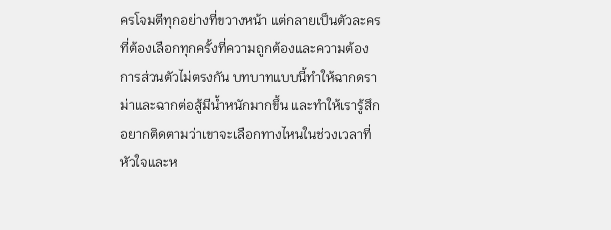ครโจมตีทุกอย่างที่ขวางหน้า แต่กลายเป็นตัวละครที่ต้องเลือกทุกครั้งที่ความถูกต้องและความต้องการส่วนตัวไม่ตรงกัน บทบาทแบบนี้ทำให้ฉากดราม่าและฉากต่อสู้มีน้ำหนักมากขึ้น และทำให้เรารู้สึกอยากติดตามว่าเขาจะเลือกทางไหนในช่วงเวลาที่หัวใจและห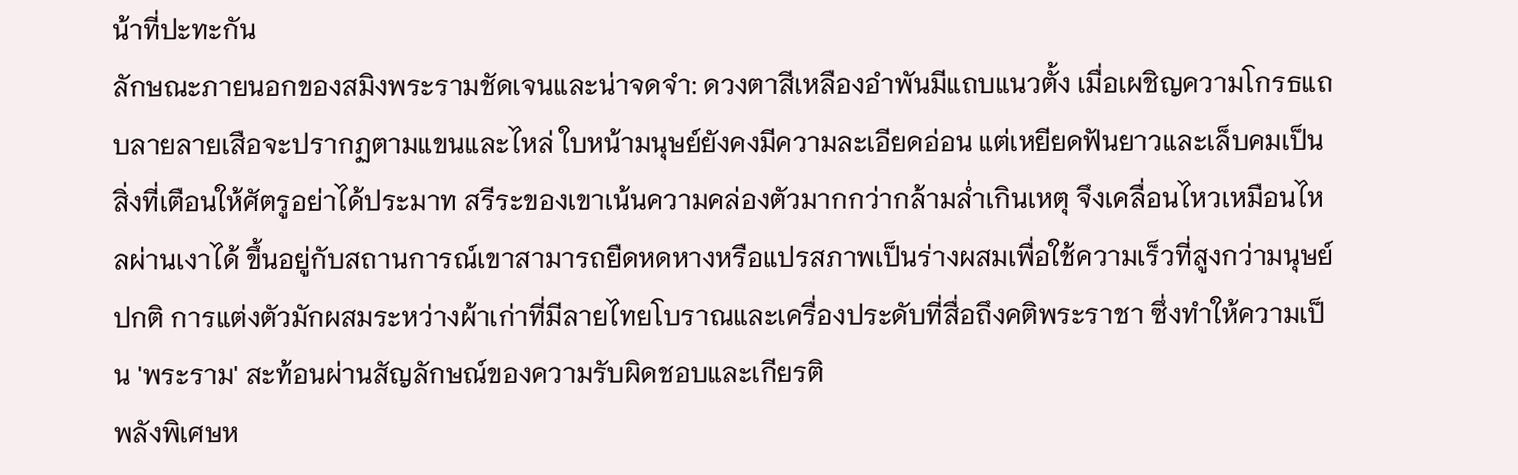น้าที่ปะทะกัน
ลักษณะภายนอกของสมิงพระรามชัดเจนและน่าจดจำ: ดวงตาสีเหลืองอำพันมีแถบแนวตั้ง เมื่อเผชิญความโกรธแถบลายลายเสือจะปรากฏตามแขนและไหล่ ใบหน้ามนุษย์ยังคงมีความละเอียดอ่อน แต่เหยียดฟันยาวและเล็บคมเป็นสิ่งที่เตือนให้ศัตรูอย่าได้ประมาท สรีระของเขาเน้นความคล่องตัวมากกว่ากล้ามล่ำเกินเหตุ จึงเคลื่อนไหวเหมือนไหลผ่านเงาได้ ขึ้นอยู่กับสถานการณ์เขาสามารถยืดหดหางหรือแปรสภาพเป็นร่างผสมเพื่อใช้ความเร็วที่สูงกว่ามนุษย์ปกติ การแต่งตัวมักผสมระหว่างผ้าเก่าที่มีลายไทยโบราณและเครื่องประดับที่สื่อถึงคติพระราชา ซึ่งทำให้ความเป็น 'พระราม' สะท้อนผ่านสัญลักษณ์ของความรับผิดชอบและเกียรติ
พลังพิเศษห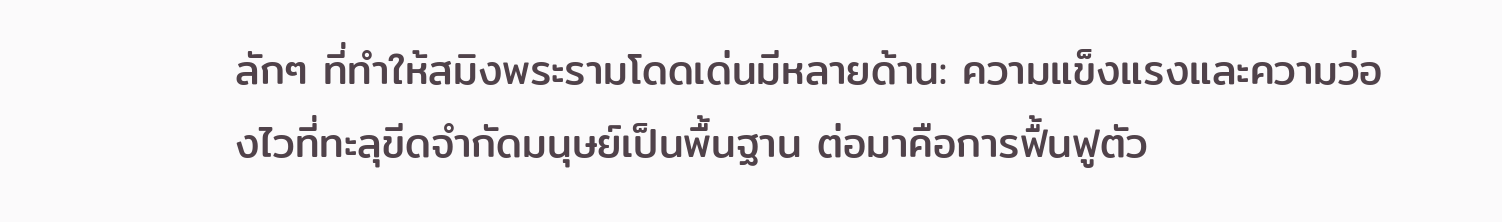ลักๆ ที่ทำให้สมิงพระรามโดดเด่นมีหลายด้าน: ความแข็งแรงและความว่องไวที่ทะลุขีดจำกัดมนุษย์เป็นพื้นฐาน ต่อมาคือการฟื้นฟูตัว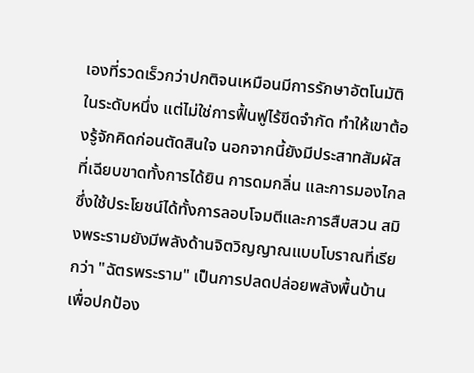เองที่รวดเร็วกว่าปกติจนเหมือนมีการรักษาอัตโนมัติในระดับหนึ่ง แต่ไม่ใช่การฟื้นฟูไร้ขีดจำกัด ทำให้เขาต้องรู้จักคิดก่อนตัดสินใจ นอกจากนี้ยังมีประสาทสัมผัสที่เฉียบขาดทั้งการได้ยิน การดมกลิ่น และการมองไกลซึ่งใช้ประโยชน์ได้ทั้งการลอบโจมตีและการสืบสวน สมิงพระรามยังมีพลังด้านจิตวิญญาณแบบโบราณที่เรียกว่า "ฉัตรพระราม" เป็นการปลดปล่อยพลังพื้นบ้านเพื่อปกป้อง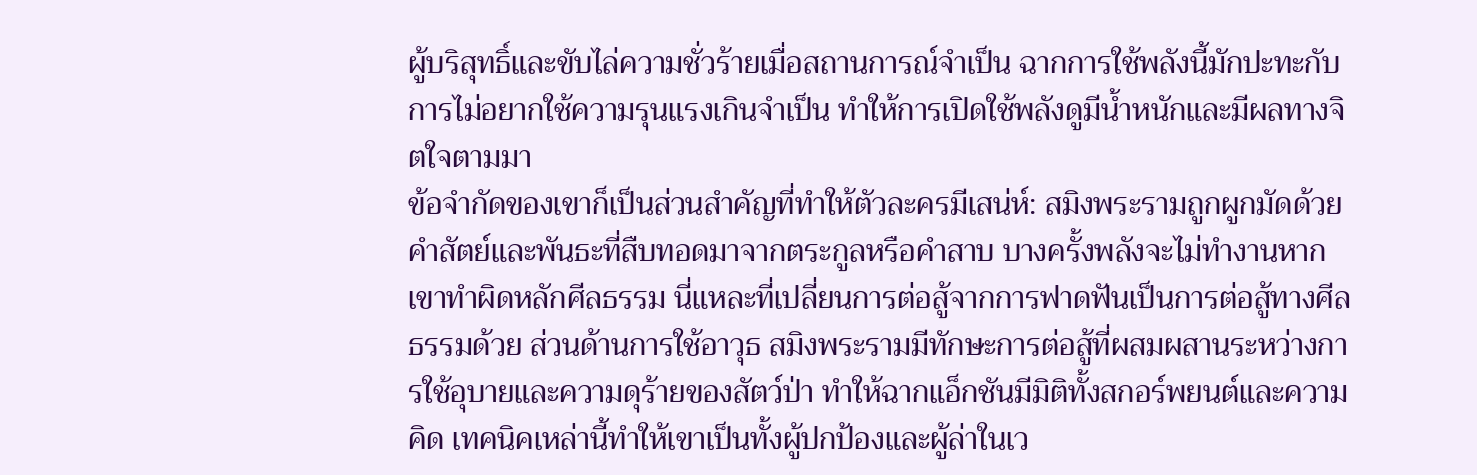ผู้บริสุทธิ์และขับไล่ความชั่วร้ายเมื่อสถานการณ์จำเป็น ฉากการใช้พลังนี้มักปะทะกับการไม่อยากใช้ความรุนแรงเกินจำเป็น ทำให้การเปิดใช้พลังดูมีน้ำหนักและมีผลทางจิตใจตามมา
ข้อจำกัดของเขาก็เป็นส่วนสำคัญที่ทำให้ตัวละครมีเสน่ห์: สมิงพระรามถูกผูกมัดด้วยคำสัตย์และพันธะที่สืบทอดมาจากตระกูลหรือคำสาบ บางครั้งพลังจะไม่ทำงานหากเขาทำผิดหลักศีลธรรม นี่แหละที่เปลี่ยนการต่อสู้จากการฟาดฟันเป็นการต่อสู้ทางศีลธรรมด้วย ส่วนด้านการใช้อาวุธ สมิงพระรามมีทักษะการต่อสู้ที่ผสมผสานระหว่างการใช้อุบายและความดุร้ายของสัตว์ป่า ทำให้ฉากแอ็กชันมีมิติทั้งสกอร์พยนต์และความคิด เทคนิคเหล่านี้ทำให้เขาเป็นทั้งผู้ปกป้องและผู้ล่าในเว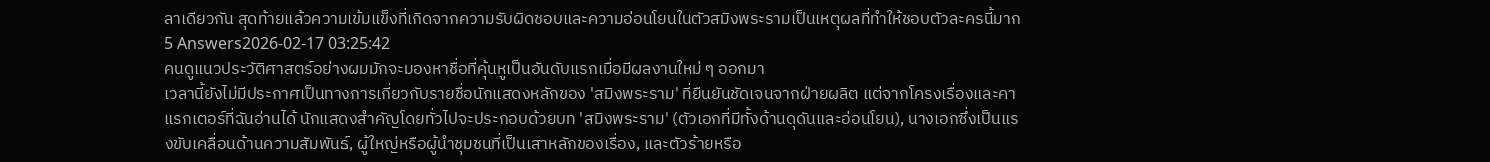ลาเดียวกัน สุดท้ายแล้วความเข้มแข็งที่เกิดจากความรับผิดชอบและความอ่อนโยนในตัวสมิงพระรามเป็นเหตุผลที่ทำให้ชอบตัวละครนี้มาก
5 Answers2026-02-17 03:25:42
คนดูแนวประวัติศาสตร์อย่างผมมักจะมองหาชื่อที่คุ้นหูเป็นอันดับแรกเมื่อมีผลงานใหม่ ๆ ออกมา
เวลานี้ยังไม่มีประกาศเป็นทางการเกี่ยวกับรายชื่อนักแสดงหลักของ 'สมิงพระราม' ที่ยืนยันชัดเจนจากฝ่ายผลิต แต่จากโครงเรื่องและคาแรกเตอร์ที่ฉันอ่านได้ นักแสดงสำคัญโดยทั่วไปจะประกอบด้วยบท 'สมิงพระราม' (ตัวเอกที่มีทั้งด้านดุดันและอ่อนโยน), นางเอกซึ่งเป็นแรงขับเคลื่อนด้านความสัมพันธ์, ผู้ใหญ่หรือผู้นำชุมชนที่เป็นเสาหลักของเรื่อง, และตัวร้ายหรือ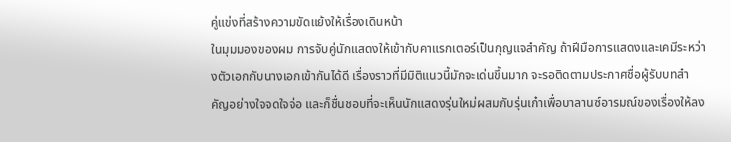คู่แข่งที่สร้างความขัดแย้งให้เรื่องเดินหน้า
ในมุมมองของผม การจับคู่นักแสดงให้เข้ากับคาแรกเตอร์เป็นกุญแจสำคัญ ถ้าฝีมือการแสดงและเคมีระหว่างตัวเอกกับนางเอกเข้ากันได้ดี เรื่องราวที่มีมิติแนวนี้มักจะเด่นขึ้นมาก จะรอติดตามประกาศชื่อผู้รับบทสำคัญอย่างใจจดใจจ่อ และก็ชื่นชอบที่จะเห็นนักแสดงรุ่นใหม่ผสมกับรุ่นเก๋าเพื่อบาลานซ์อารมณ์ของเรื่องให้ลง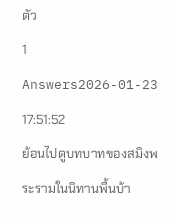ตัว
1 Answers2026-01-23 17:51:52
ย้อนไปดูบทบาทของสมิงพระรามในนิทานพื้นบ้า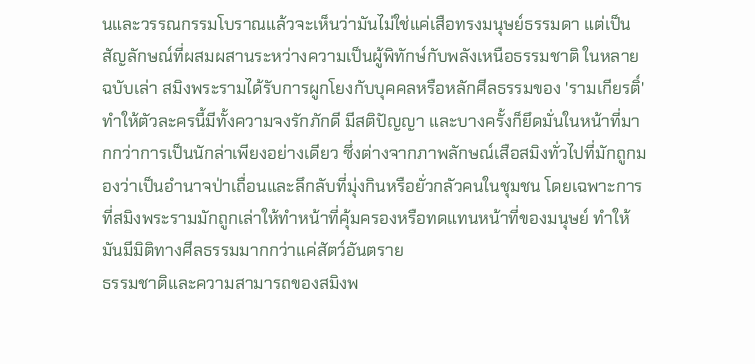นและวรรณกรรมโบราณแล้วจะเห็นว่ามันไม่ใช่แค่เสือทรงมนุษย์ธรรมดา แต่เป็นสัญลักษณ์ที่ผสมผสานระหว่างความเป็นผู้พิทักษ์กับพลังเหนือธรรมชาติ ในหลายฉบับเล่า สมิงพระรามได้รับการผูกโยงกับบุคคลหรือหลักศีลธรรมของ 'รามเกียรติ์' ทำให้ตัวละครนี้มีทั้งความจงรักภักดี มีสติปัญญา และบางครั้งก็ยึดมั่นในหน้าที่มากกว่าการเป็นนักล่าเพียงอย่างเดียว ซึ่งต่างจากภาพลักษณ์เสือสมิงทั่วไปที่มักถูกมองว่าเป็นอำนาจป่าเถื่อนและลึกลับที่มุ่งกินหรือยั่วกลัวคนในชุมชน โดยเฉพาะการที่สมิงพระรามมักถูกเล่าให้ทำหน้าที่คุ้มครองหรือทดแทนหน้าที่ของมนุษย์ ทำให้มันมีมิติทางศีลธรรมมากกว่าแค่สัตว์อันตราย
ธรรมชาติและความสามารถของสมิงพ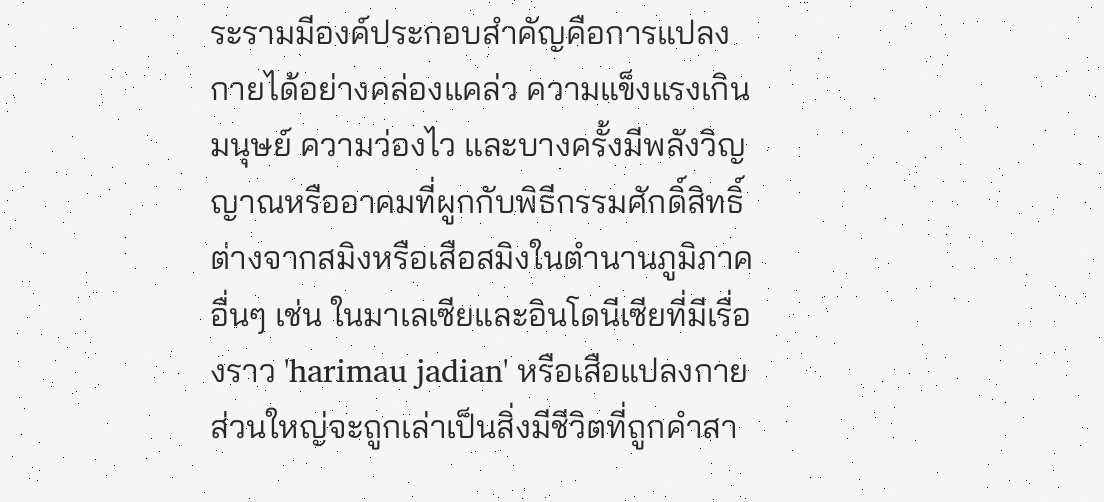ระรามมีองค์ประกอบสำคัญคือการแปลงกายได้อย่างคล่องแคล่ว ความแข็งแรงเกินมนุษย์ ความว่องไว และบางครั้งมีพลังวิญญาณหรืออาคมที่ผูกกับพิธีกรรมศักดิ์สิทธิ์ ต่างจากสมิงหรือเสือสมิงในตำนานภูมิภาคอื่นๆ เช่น ในมาเลเซียและอินโดนีเซียที่มีเรื่องราว 'harimau jadian' หรือเสือแปลงกาย ส่วนใหญ่จะถูกเล่าเป็นสิ่งมีชีวิตที่ถูกคำสา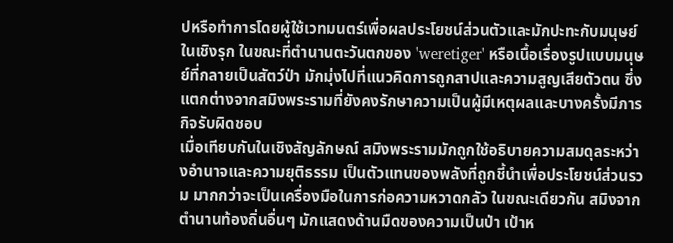ปหรือทำการโดยผู้ใช้เวทมนตร์เพื่อผลประโยชน์ส่วนตัวและมักปะทะกับมนุษย์ในเชิงรุก ในขณะที่ตำนานตะวันตกของ 'weretiger' หรือเนื้อเรื่องรูปแบบมนุษย์ที่กลายเป็นสัตว์ป่า มักมุ่งไปที่แนวคิดการถูกสาปและความสูญเสียตัวตน ซึ่งแตกต่างจากสมิงพระรามที่ยังคงรักษาความเป็นผู้มีเหตุผลและบางครั้งมีภารกิจรับผิดชอบ
เมื่อเทียบกันในเชิงสัญลักษณ์ สมิงพระรามมักถูกใช้อธิบายความสมดุลระหว่างอำนาจและความยุติธรรม เป็นตัวแทนของพลังที่ถูกชี้นำเพื่อประโยชน์ส่วนรวม มากกว่าจะเป็นเครื่องมือในการก่อความหวาดกลัว ในขณะเดียวกัน สมิงจากตำนานท้องถิ่นอื่นๆ มักแสดงด้านมืดของความเป็นป่า เป้าห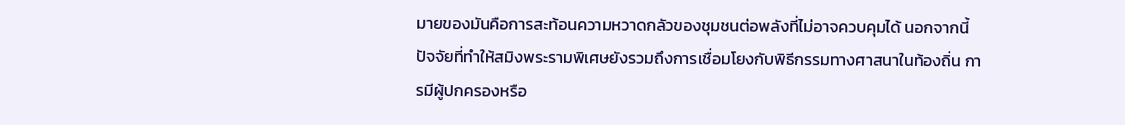มายของมันคือการสะท้อนความหวาดกลัวของชุมชนต่อพลังที่ไม่อาจควบคุมได้ นอกจากนี้ ปัจจัยที่ทำให้สมิงพระรามพิเศษยังรวมถึงการเชื่อมโยงกับพิธีกรรมทางศาสนาในท้องถิ่น การมีผู้ปกครองหรือ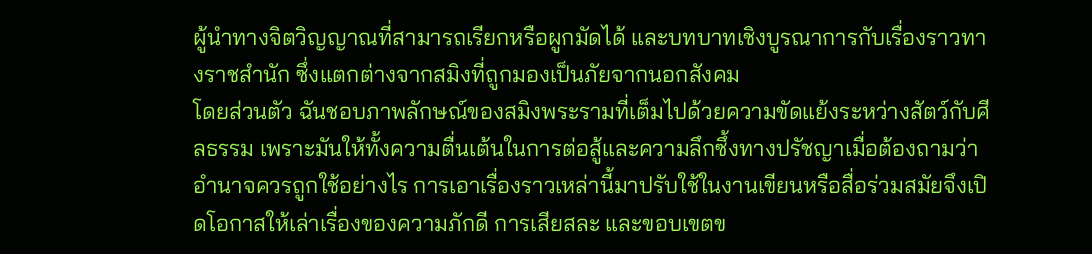ผู้นำทางจิตวิญญาณที่สามารถเรียกหรือผูกมัดได้ และบทบาทเชิงบูรณาการกับเรื่องราวทางราชสำนัก ซึ่งแตกต่างจากสมิงที่ถูกมองเป็นภัยจากนอกสังคม
โดยส่วนตัว ฉันชอบภาพลักษณ์ของสมิงพระรามที่เต็มไปด้วยความขัดแย้งระหว่างสัตว์กับศีลธรรม เพราะมันให้ทั้งความตื่นเต้นในการต่อสู้และความลึกซึ้งทางปรัชญาเมื่อต้องถามว่าอำนาจควรถูกใช้อย่างไร การเอาเรื่องราวเหล่านี้มาปรับใช้ในงานเขียนหรือสื่อร่วมสมัยจึงเปิดโอกาสให้เล่าเรื่องของความภักดี การเสียสละ และขอบเขตข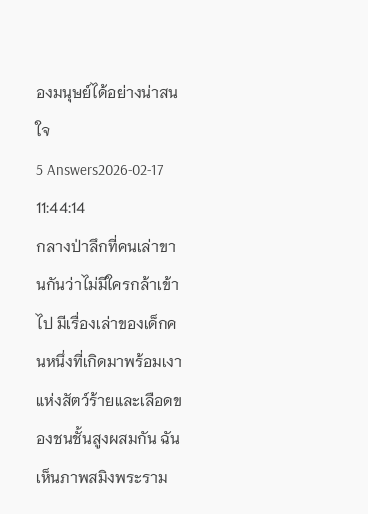องมนุษย์ได้อย่างน่าสนใจ
5 Answers2026-02-17 11:44:14
กลางป่าลึกที่คนเล่าขานกันว่าไม่มีใครกล้าเข้าไป มีเรื่องเล่าของเด็กคนหนึ่งที่เกิดมาพร้อมเงาแห่งสัตว์ร้ายและเลือดของชนชั้นสูงผสมกัน ฉันเห็นภาพสมิงพระราม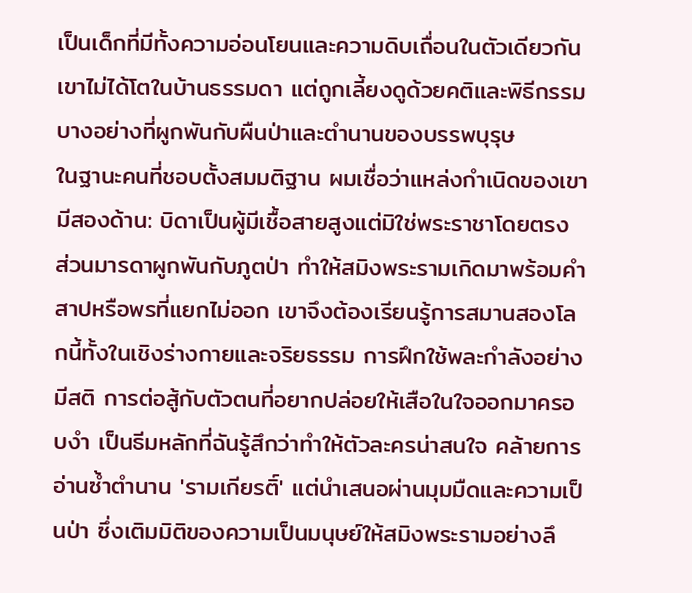เป็นเด็กที่มีทั้งความอ่อนโยนและความดิบเถื่อนในตัวเดียวกัน เขาไม่ได้โตในบ้านธรรมดา แต่ถูกเลี้ยงดูด้วยคติและพิธีกรรมบางอย่างที่ผูกพันกับผืนป่าและตำนานของบรรพบุรุษ
ในฐานะคนที่ชอบตั้งสมมติฐาน ผมเชื่อว่าแหล่งกำเนิดของเขามีสองด้าน: บิดาเป็นผู้มีเชื้อสายสูงแต่มิใช่พระราชาโดยตรง ส่วนมารดาผูกพันกับภูตป่า ทำให้สมิงพระรามเกิดมาพร้อมคำสาปหรือพรที่แยกไม่ออก เขาจึงต้องเรียนรู้การสมานสองโลกนี้ทั้งในเชิงร่างกายและจริยธรรม การฝึกใช้พละกำลังอย่างมีสติ การต่อสู้กับตัวตนที่อยากปล่อยให้เสือในใจออกมาครอบงำ เป็นธีมหลักที่ฉันรู้สึกว่าทำให้ตัวละครน่าสนใจ คล้ายการอ่านซ้ำตำนาน 'รามเกียรติ์' แต่นำเสนอผ่านมุมมืดและความเป็นป่า ซึ่งเติมมิติของความเป็นมนุษย์ให้สมิงพระรามอย่างลึ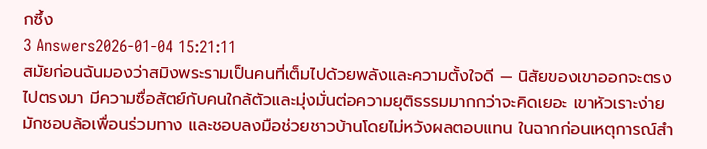กซึ้ง
3 Answers2026-01-04 15:21:11
สมัยก่อนฉันมองว่าสมิงพระรามเป็นคนที่เต็มไปด้วยพลังและความตั้งใจดี — นิสัยของเขาออกจะตรงไปตรงมา มีความซื่อสัตย์กับคนใกล้ตัวและมุ่งมั่นต่อความยุติธรรมมากกว่าจะคิดเยอะ เขาหัวเราะง่าย มักชอบล้อเพื่อนร่วมทาง และชอบลงมือช่วยชาวบ้านโดยไม่หวังผลตอบแทน ในฉากก่อนเหตุการณ์สำ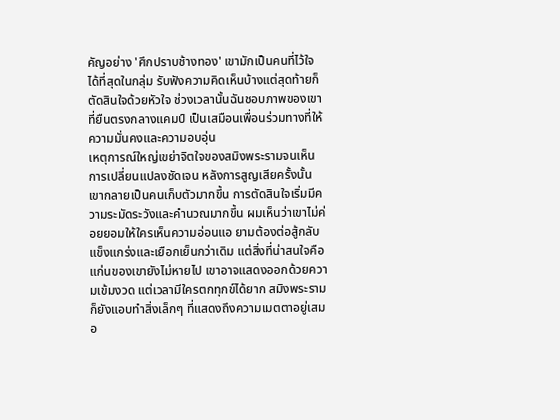คัญอย่าง 'ศึกปราบช้างทอง' เขามักเป็นคนที่ไว้ใจได้ที่สุดในกลุ่ม รับฟังความคิดเห็นบ้างแต่สุดท้ายก็ตัดสินใจด้วยหัวใจ ช่วงเวลานั้นฉันชอบภาพของเขาที่ยืนตรงกลางแคมป์ เป็นเสมือนเพื่อนร่วมทางที่ให้ความมั่นคงและความอบอุ่น
เหตุการณ์ใหญ่เขย่าจิตใจของสมิงพระรามจนเห็นการเปลี่ยนแปลงชัดเจน หลังการสูญเสียครั้งนั้นเขากลายเป็นคนเก็บตัวมากขึ้น การตัดสินใจเริ่มมีความระมัดระวังและคำนวณมากขึ้น ผมเห็นว่าเขาไม่ค่อยยอมให้ใครเห็นความอ่อนแอ ยามต้องต่อสู้กลับแข็งแกร่งและเยือกเย็นกว่าเดิม แต่สิ่งที่น่าสนใจคือแก่นของเขายังไม่หายไป เขาอาจแสดงออกด้วยความเข้มงวด แต่เวลามีใครตกทุกข์ได้ยาก สมิงพระรามก็ยังแอบทำสิ่งเล็กๆ ที่แสดงถึงความเมตตาอยู่เสมอ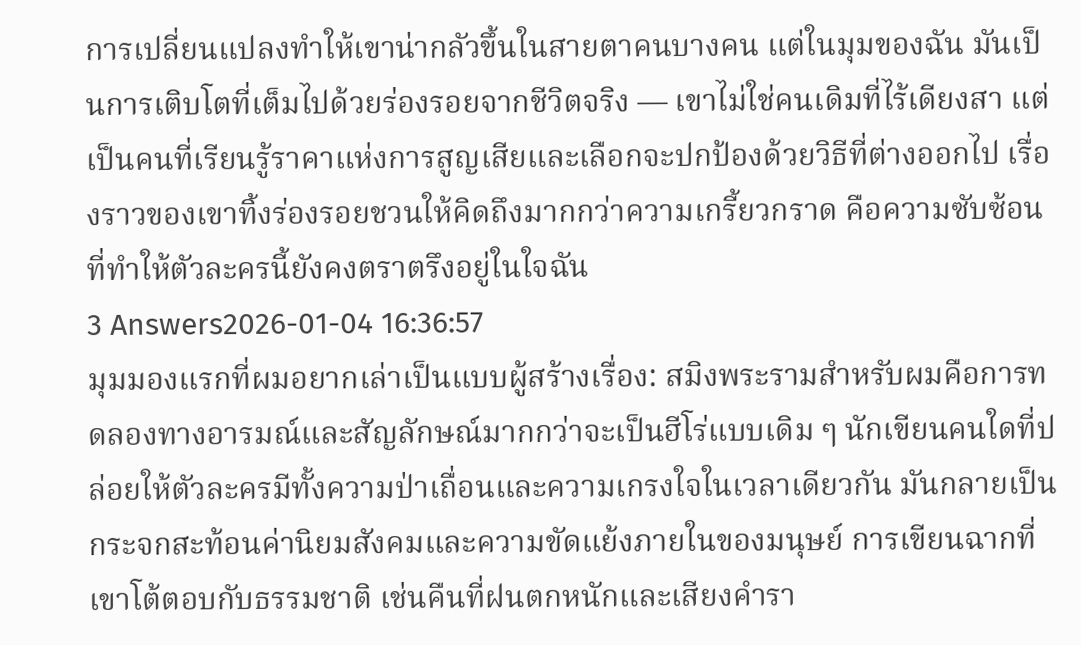การเปลี่ยนแปลงทำให้เขาน่ากลัวขึ้นในสายตาคนบางคน แต่ในมุมของฉัน มันเป็นการเติบโตที่เต็มไปด้วยร่องรอยจากชีวิตจริง — เขาไม่ใช่คนเดิมที่ไร้เดียงสา แต่เป็นคนที่เรียนรู้ราคาแห่งการสูญเสียและเลือกจะปกป้องด้วยวิธีที่ต่างออกไป เรื่องราวของเขาทิ้งร่องรอยชวนให้คิดถึงมากกว่าความเกรี้ยวกราด คือความซับซ้อนที่ทำให้ตัวละครนี้ยังคงตราตรึงอยู่ในใจฉัน
3 Answers2026-01-04 16:36:57
มุมมองแรกที่ผมอยากเล่าเป็นแบบผู้สร้างเรื่อง: สมิงพระรามสำหรับผมคือการทดลองทางอารมณ์และสัญลักษณ์มากกว่าจะเป็นฮีโร่แบบเดิม ๆ นักเขียนคนใดที่ปล่อยให้ตัวละครมีทั้งความป่าเถื่อนและความเกรงใจในเวลาเดียวกัน มันกลายเป็นกระจกสะท้อนค่านิยมสังคมและความขัดแย้งภายในของมนุษย์ การเขียนฉากที่เขาโต้ตอบกับธรรมชาติ เช่นคืนที่ฝนตกหนักและเสียงคำรา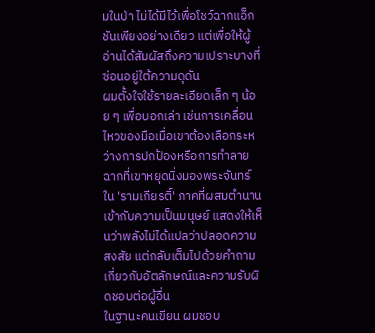มในป่า ไม่ได้มีไว้เพื่อโชว์ฉากแอ็กชันเพียงอย่างเดียว แต่เพื่อให้ผู้อ่านได้สัมผัสถึงความเปราะบางที่ซ่อนอยู่ใต้ความดุดัน
ผมตั้งใจใช้รายละเอียดเล็ก ๆ น้อย ๆ เพื่อบอกเล่า เช่นการเคลื่อนไหวของมือเมื่อเขาต้องเลือกระหว่างการปกป้องหรือการทำลาย ฉากที่เขาหยุดนิ่งมองพระจันทร์ใน 'รามเกียรติ์' ภาคที่ผสมตำนานเข้ากับความเป็นมนุษย์ แสดงให้เห็นว่าพลังไม่ได้แปลว่าปลอดความสงสัย แต่กลับเต็มไปด้วยคำถามเกี่ยวกับอัตลักษณ์และความรับผิดชอบต่อผู้อื่น
ในฐานะคนเขียน ผมชอบ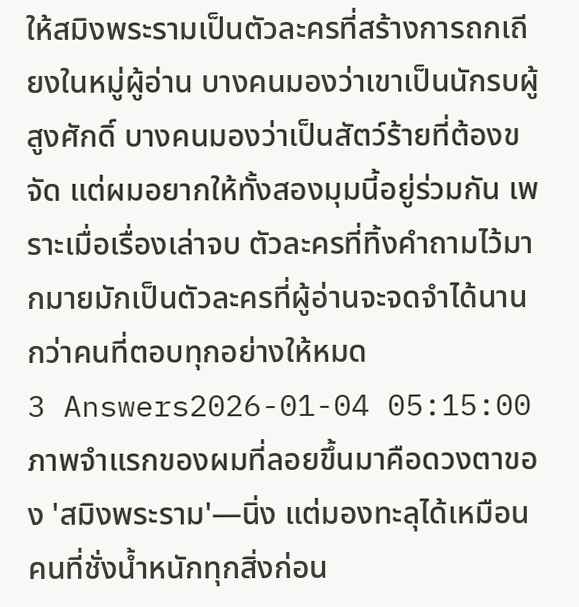ให้สมิงพระรามเป็นตัวละครที่สร้างการถกเถียงในหมู่ผู้อ่าน บางคนมองว่าเขาเป็นนักรบผู้สูงศักดิ์ บางคนมองว่าเป็นสัตว์ร้ายที่ต้องขจัด แต่ผมอยากให้ทั้งสองมุมนี้อยู่ร่วมกัน เพราะเมื่อเรื่องเล่าจบ ตัวละครที่ทิ้งคำถามไว้มากมายมักเป็นตัวละครที่ผู้อ่านจะจดจำได้นานกว่าคนที่ตอบทุกอย่างให้หมด
3 Answers2026-01-04 05:15:00
ภาพจำแรกของผมที่ลอยขึ้นมาคือดวงตาของ 'สมิงพระราม'—นิ่ง แต่มองทะลุได้เหมือนคนที่ชั่งน้ำหนักทุกสิ่งก่อน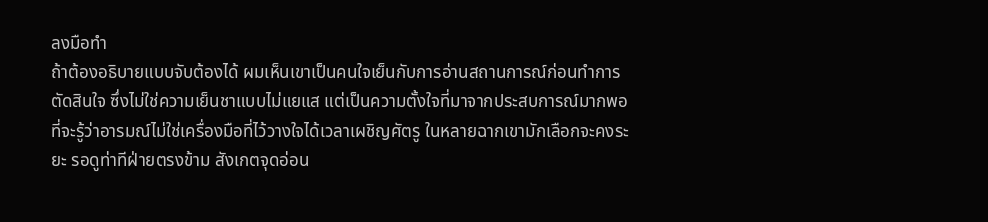ลงมือทำ
ถ้าต้องอธิบายแบบจับต้องได้ ผมเห็นเขาเป็นคนใจเย็นกับการอ่านสถานการณ์ก่อนทำการตัดสินใจ ซึ่งไม่ใช่ความเย็นชาแบบไม่แยแส แต่เป็นความตั้งใจที่มาจากประสบการณ์มากพอที่จะรู้ว่าอารมณ์ไม่ใช่เครื่องมือที่ไว้วางใจได้เวลาเผชิญศัตรู ในหลายฉากเขามักเลือกจะคงระยะ รอดูท่าทีฝ่ายตรงข้าม สังเกตจุดอ่อน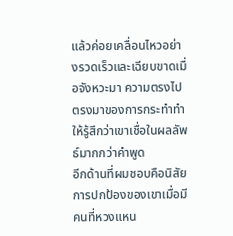แล้วค่อยเคลื่อนไหวอย่างรวดเร็วและเฉียบขาดเมื่อจังหวะมา ความตรงไปตรงมาของการกระทำทำให้รู้สึกว่าเขาเชื่อในผลลัพธ์มากกว่าคำพูด
อีกด้านที่ผมชอบคือนิสัยการปกป้องของเขาเมื่อมีคนที่หวงแหน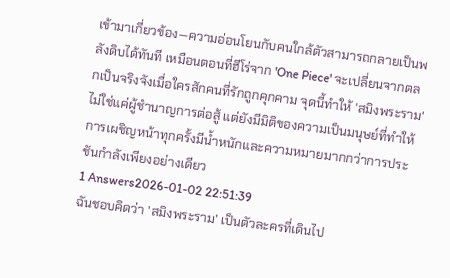เข้ามาเกี่ยวข้อง—ความอ่อนโยนกับคนใกล้ตัวสามารถกลายเป็นพลังดิบได้ทันที เหมือนตอนที่ฮีโร่จาก 'One Piece' จะเปลี่ยนจากตลกเป็นจริงจังเมื่อใครสักคนที่รักถูกคุกคาม จุดนี้ทำให้ 'สมิงพระราม' ไม่ใช่แค่ผู้ชำนาญการต่อสู้ แต่ยังมีมิติของความเป็นมนุษย์ที่ทำให้การเผชิญหน้าทุกครั้งมีน้ำหนักและความหมายมากกว่าการประชันกำลังเพียงอย่างเดียว
1 Answers2026-01-02 22:51:39
ฉันชอบคิดว่า 'สมิงพระราม' เป็นตัวละครที่เดินไป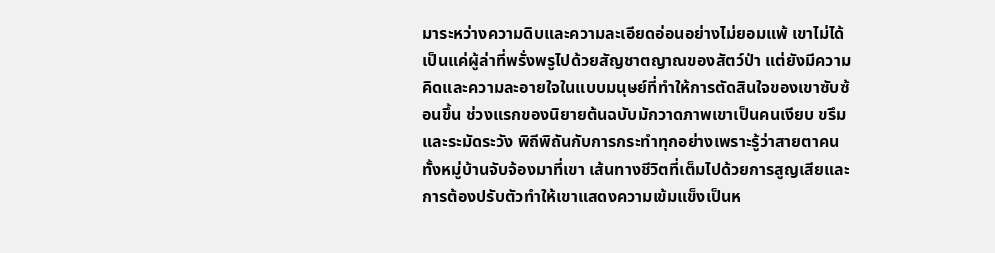มาระหว่างความดิบและความละเอียดอ่อนอย่างไม่ยอมแพ้ เขาไม่ได้เป็นแค่ผู้ล่าที่พรั่งพรูไปด้วยสัญชาตญาณของสัตว์ป่า แต่ยังมีความคิดและความละอายใจในแบบมนุษย์ที่ทำให้การตัดสินใจของเขาซับซ้อนขึ้น ช่วงแรกของนิยายต้นฉบับมักวาดภาพเขาเป็นคนเงียบ ขรึม และระมัดระวัง พิถีพิถันกับการกระทำทุกอย่างเพราะรู้ว่าสายตาคนทั้งหมู่บ้านจับจ้องมาที่เขา เส้นทางชีวิตที่เต็มไปด้วยการสูญเสียและการต้องปรับตัวทำให้เขาแสดงความเข้มแข็งเป็นห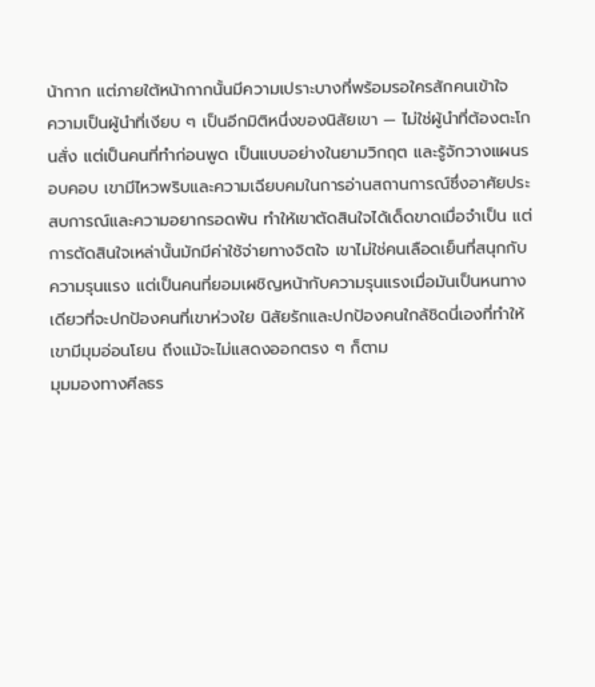น้ากาก แต่ภายใต้หน้ากากนั้นมีความเปราะบางที่พร้อมรอใครสักคนเข้าใจ
ความเป็นผู้นำที่เงียบ ๆ เป็นอีกมิติหนึ่งของนิสัยเขา — ไม่ใช่ผู้นำที่ต้องตะโกนสั่ง แต่เป็นคนที่ทำก่อนพูด เป็นแบบอย่างในยามวิกฤต และรู้จักวางแผนรอบคอบ เขามีไหวพริบและความเฉียบคมในการอ่านสถานการณ์ซึ่งอาศัยประสบการณ์และความอยากรอดพ้น ทำให้เขาตัดสินใจได้เด็ดขาดเมื่อจำเป็น แต่การตัดสินใจเหล่านั้นมักมีค่าใช้จ่ายทางจิตใจ เขาไม่ใช่คนเลือดเย็นที่สนุกกับความรุนแรง แต่เป็นคนที่ยอมเผชิญหน้ากับความรุนแรงเมื่อมันเป็นหนทางเดียวที่จะปกป้องคนที่เขาห่วงใย นิสัยรักและปกป้องคนใกล้ชิดนี่เองที่ทำให้เขามีมุมอ่อนโยน ถึงแม้จะไม่แสดงออกตรง ๆ ก็ตาม
มุมมองทางศีลธร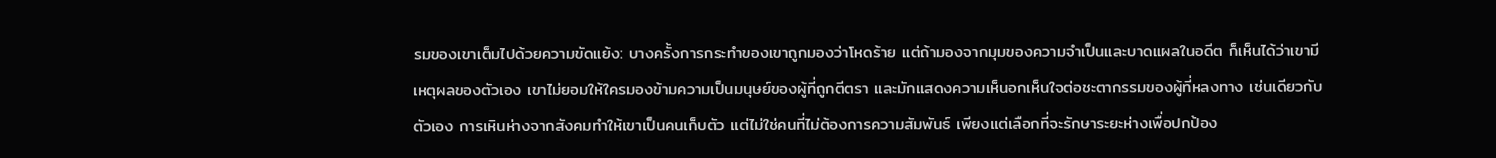รมของเขาเต็มไปด้วยความขัดแย้ง: บางครั้งการกระทำของเขาถูกมองว่าโหดร้าย แต่ถ้ามองจากมุมของความจำเป็นและบาดแผลในอดีต ก็เห็นได้ว่าเขามีเหตุผลของตัวเอง เขาไม่ยอมให้ใครมองข้ามความเป็นมนุษย์ของผู้ที่ถูกตีตรา และมักแสดงความเห็นอกเห็นใจต่อชะตากรรมของผู้ที่หลงทาง เช่นเดียวกับตัวเอง การเหินห่างจากสังคมทำให้เขาเป็นคนเก็บตัว แต่ไม่ใช่คนที่ไม่ต้องการความสัมพันธ์ เพียงแต่เลือกที่จะรักษาระยะห่างเพื่อปกป้อง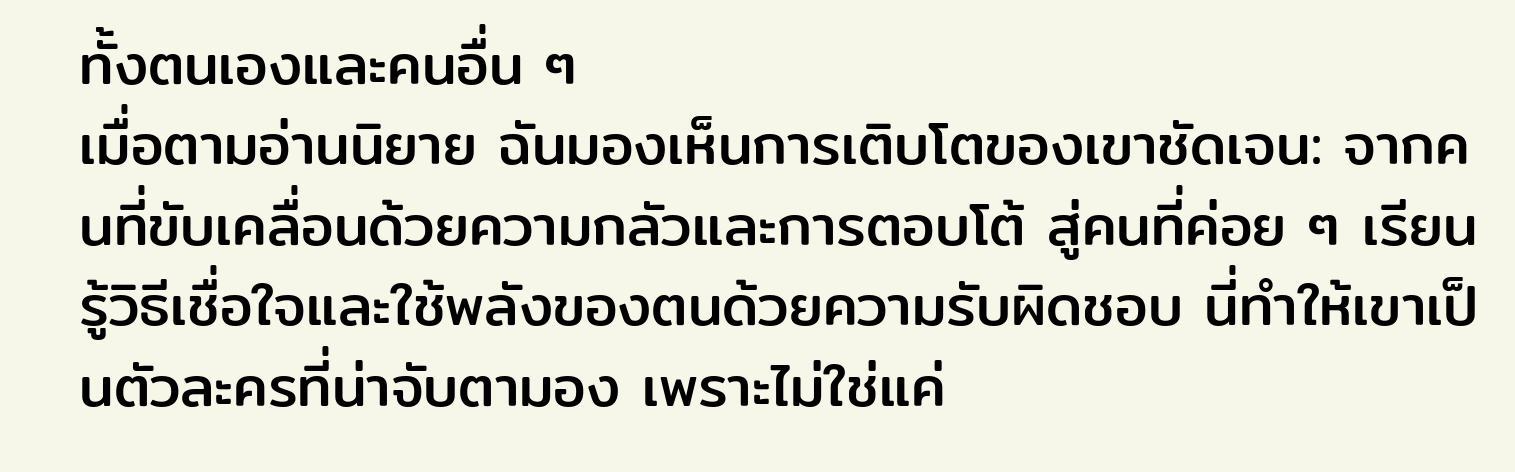ทั้งตนเองและคนอื่น ๆ
เมื่อตามอ่านนิยาย ฉันมองเห็นการเติบโตของเขาชัดเจน: จากคนที่ขับเคลื่อนด้วยความกลัวและการตอบโต้ สู่คนที่ค่อย ๆ เรียนรู้วิธีเชื่อใจและใช้พลังของตนด้วยความรับผิดชอบ นี่ทำให้เขาเป็นตัวละครที่น่าจับตามอง เพราะไม่ใช่แค่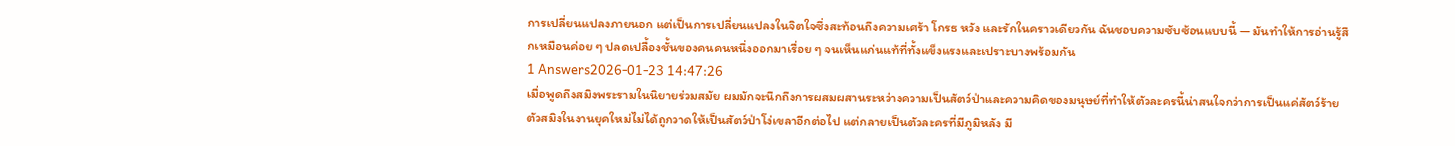การเปลี่ยนแปลงภายนอก แต่เป็นการเปลี่ยนแปลงในจิตใจซึ่งสะท้อนถึงความเศร้า โกรธ หวัง และรักในคราวเดียวกัน ฉันชอบความซับซ้อนแบบนี้ — มันทำให้การอ่านรู้สึกเหมือนค่อย ๆ ปลดเปลื้องชั้นของคนคนหนึ่งออกมาเรื่อย ๆ จนเห็นแก่นแท้ที่ทั้งแข็งแรงและเปราะบางพร้อมกัน
1 Answers2026-01-23 14:47:26
เมื่อพูดถึงสมิงพระรามในนิยายร่วมสมัย ผมมักจะนึกถึงการผสมผสานระหว่างความเป็นสัตว์ป่าและความคิดของมนุษย์ที่ทำให้ตัวละครนี้น่าสนใจกว่าการเป็นแค่สัตว์ร้าย ตัวสมิงในงานยุคใหม่ไม่ได้ถูกวาดให้เป็นสัตว์ป่าโง่เขลาอีกต่อไป แต่กลายเป็นตัวละครที่มีภูมิหลัง มี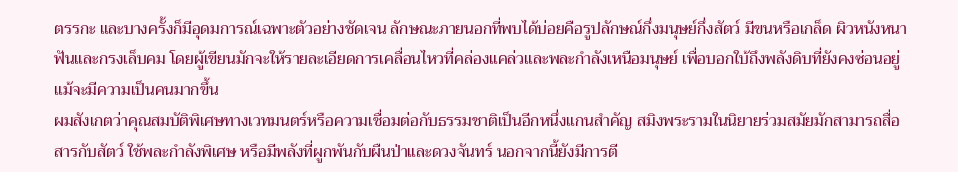ตรรกะ และบางครั้งก็มีอุดมการณ์เฉพาะตัวอย่างชัดเจน ลักษณะภายนอกที่พบได้บ่อยคือรูปลักษณ์กึ่งมนุษย์กึ่งสัตว์ มีขนหรือเกล็ด ผิวหนังหนา ฟันและกรงเล็บคม โดยผู้เขียนมักจะให้รายละเอียดการเคลื่อนไหวที่คล่องแคล่วและพละกำลังเหนือมนุษย์ เพื่อบอกใบ้ถึงพลังดิบที่ยังคงซ่อนอยู่แม้จะมีความเป็นคนมากขึ้น
ผมสังเกตว่าคุณสมบัติพิเศษทางเวทมนตร์หรือความเชื่อมต่อกับธรรมชาติเป็นอีกหนึ่งแกนสำคัญ สมิงพระรามในนิยายร่วมสมัยมักสามารถสื่อสารกับสัตว์ ใช้พละกำลังพิเศษ หรือมีพลังที่ผูกพันกับผืนป่าและดวงจันทร์ นอกจากนี้ยังมีการตี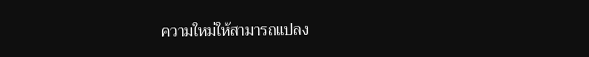ความใหม่ให้สามารถแปลง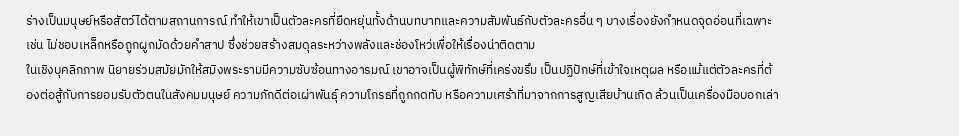ร่างเป็นมนุษย์หรือสัตว์ได้ตามสถานการณ์ ทำให้เขาเป็นตัวละครที่ยืดหยุ่นทั้งด้านบทบาทและความสัมพันธ์กับตัวละครอื่น ๆ บางเรื่องยังกำหนดจุดอ่อนที่เฉพาะ เช่น ไม่ชอบเหล็กหรือถูกผูกมัดด้วยคำสาป ซึ่งช่วยสร้างสมดุลระหว่างพลังและช่องโหว่เพื่อให้เรื่องน่าติดตาม
ในเชิงบุคลิกภาพ นิยายร่วมสมัยมักให้สมิงพระรามมีความซับซ้อนทางอารมณ์ เขาอาจเป็นผู้พิทักษ์ที่เคร่งขรึม เป็นปฏิปักษ์ที่เข้าใจเหตุผล หรือแม้แต่ตัวละครที่ต้องต่อสู้กับการยอมรับตัวตนในสังคมมนุษย์ ความภักดีต่อเผ่าพันธุ์ ความโกรธที่ถูกกดทับ หรือความเศร้าที่มาจากการสูญเสียบ้านเกิด ล้วนเป็นเครื่องมือบอกเล่า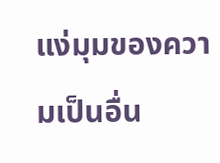แง่มุมของความเป็นอื่น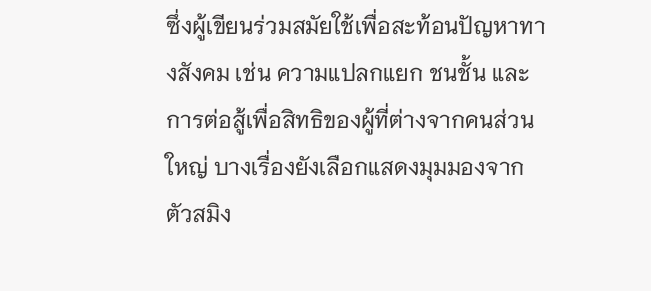ซึ่งผู้เขียนร่วมสมัยใช้เพื่อสะท้อนปัญหาทางสังคม เช่น ความแปลกแยก ชนชั้น และการต่อสู้เพื่อสิทธิของผู้ที่ต่างจากคนส่วนใหญ่ บางเรื่องยังเลือกแสดงมุมมองจากตัวสมิง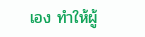เอง ทำให้ผู้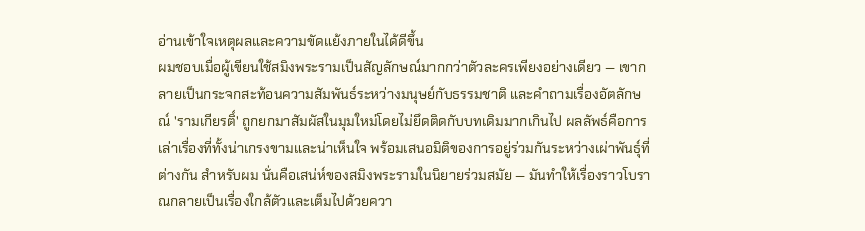อ่านเข้าใจเหตุผลและความขัดแย้งภายในได้ดีขึ้น
ผมชอบเมื่อผู้เขียนใช้สมิงพระรามเป็นสัญลักษณ์มากกว่าตัวละครเพียงอย่างเดียว — เขากลายเป็นกระจกสะท้อนความสัมพันธ์ระหว่างมนุษย์กับธรรมชาติ และคำถามเรื่องอัตลักษณ์ 'รามเกียรติ์' ถูกยกมาสัมผัสในมุมใหม่โดยไม่ยึดติดกับบทเดิมมากเกินไป ผลลัพธ์คือการเล่าเรื่องที่ทั้งน่าเกรงขามและน่าเห็นใจ พร้อมเสนอมิติของการอยู่ร่วมกันระหว่างเผ่าพันธุ์ที่ต่างกัน สำหรับผม นั่นคือเสน่ห์ของสมิงพระรามในนิยายร่วมสมัย — มันทำให้เรื่องราวโบราณกลายเป็นเรื่องใกล้ตัวและเต็มไปด้วยควา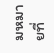มหมายที่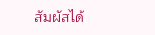สัมผัสได้